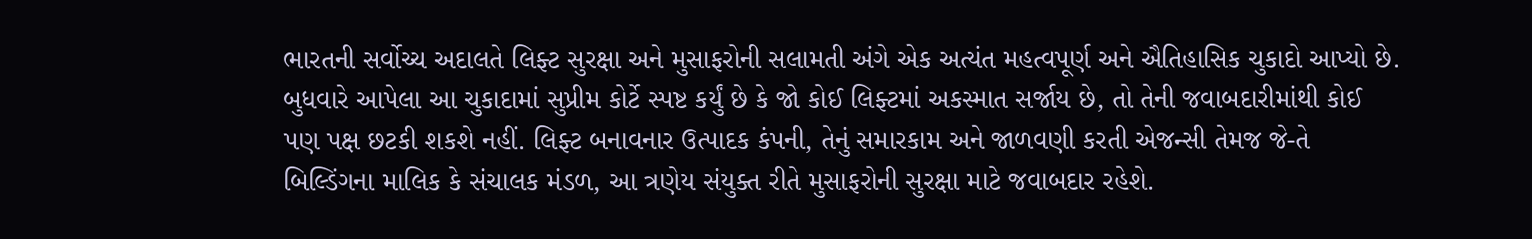ભારતની સર્વોચ્ચ અદાલતે લિફ્ટ સુરક્ષા અને મુસાફરોની સલામતી અંગે એક અત્યંત મહત્વપૂર્ણ અને ઐતિહાસિક ચુકાદો આપ્યો છે. બુધવારે આપેલા આ ચુકાદામાં સુપ્રીમ કોર્ટે સ્પષ્ટ કર્યું છે કે જો કોઈ લિફ્ટમાં અકસ્માત સર્જાય છે, તો તેની જવાબદારીમાંથી કોઈ પણ પક્ષ છટકી શકશે નહીં. લિફ્ટ બનાવનાર ઉત્પાદક કંપની, તેનું સમારકામ અને જાળવણી કરતી એજન્સી તેમજ જે-તે બિલ્ડિંગના માલિક કે સંચાલક મંડળ, આ ત્રણેય સંયુક્ત રીતે મુસાફરોની સુરક્ષા માટે જવાબદાર રહેશે.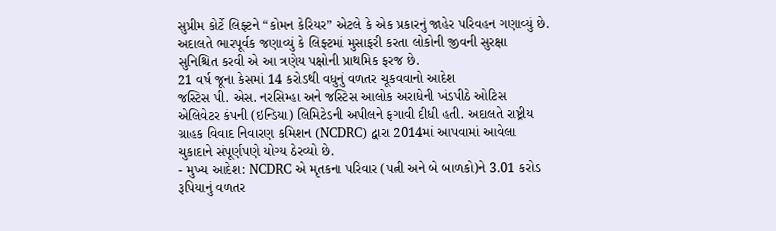સુપ્રીમ કોર્ટે લિફ્ટને “કોમન કેરિયર” એટલે કે એક પ્રકારનું જાહેર પરિવહન ગણાવ્યું છે. અદાલતે ભારપૂર્વક જણાવ્યું કે લિફ્ટમાં મુસાફરી કરતા લોકોની જીવની સુરક્ષા સુનિશ્ચિત કરવી એ આ ત્રણેય પક્ષોની પ્રાથમિક ફરજ છે.
21 વર્ષ જૂના કેસમાં 14 કરોડથી વધુનું વળતર ચૂકવવાનો આદેશ
જસ્ટિસ પી. એસ. નરસિમ્હા અને જસ્ટિસ આલોક અરાધેની ખંડપીઠે ઓટિસ એલિવેટર કંપની (ઇન્ડિયા) લિમિટેડની અપીલને ફગાવી દીધી હતી. અદાલતે રાષ્ટ્રીય ગ્રાહક વિવાદ નિવારણ કમિશન (NCDRC) દ્વારા 2014માં આપવામાં આવેલા ચુકાદાને સંપૂર્ણપણે યોગ્ય ઠેરવ્યો છે.
- મુખ્ય આદેશ: NCDRC એ મૃતકના પરિવાર (પત્ની અને બે બાળકો)ને 3.01 કરોડ રૂપિયાનું વળતર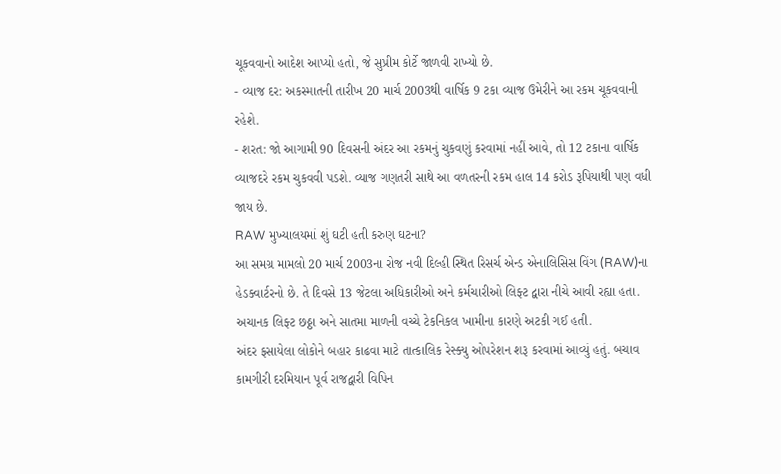ચૂકવવાનો આદેશ આપ્યો હતો, જે સુપ્રીમ કોર્ટે જાળવી રાખ્યો છે.
- વ્યાજ દર: અકસ્માતની તારીખ 20 માર્ચ 2003થી વાર્ષિક 9 ટકા વ્યાજ ઉમેરીને આ રકમ ચૂકવવાની રહેશે.
- શરત: જો આગામી 90 દિવસની અંદર આ રકમનું ચુકવણું કરવામાં નહીં આવે, તો 12 ટકાના વાર્ષિક વ્યાજદરે રકમ ચુકવવી પડશે. વ્યાજ ગણતરી સાથે આ વળતરની રકમ હાલ 14 કરોડ રૂપિયાથી પણ વધી જાય છે.
RAW મુખ્યાલયમાં શું ઘટી હતી કરુણ ઘટના?
આ સમગ્ર મામલો 20 માર્ચ 2003ના રોજ નવી દિલ્હી સ્થિત રિસર્ચ એન્ડ એનાલિસિસ વિંગ (RAW)ના હેડક્વાર્ટરનો છે. તે દિવસે 13 જેટલા અધિકારીઓ અને કર્મચારીઓ લિફ્ટ દ્વારા નીચે આવી રહ્યા હતા. અચાનક લિફ્ટ છઠ્ઠા અને સાતમા માળની વચ્ચે ટેકનિકલ ખામીના કારણે અટકી ગઈ હતી.
અંદર ફસાયેલા લોકોને બહાર કાઢવા માટે તાત્કાલિક રેસ્ક્યુ ઓપરેશન શરૂ કરવામાં આવ્યું હતું. બચાવ કામગીરી દરમિયાન પૂર્વ રાજદ્વારી વિપિન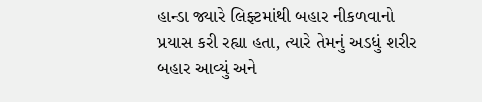હાન્ડા જ્યારે લિફ્ટમાંથી બહાર નીકળવાનો પ્રયાસ કરી રહ્યા હતા, ત્યારે તેમનું અડધું શરીર બહાર આવ્યું અને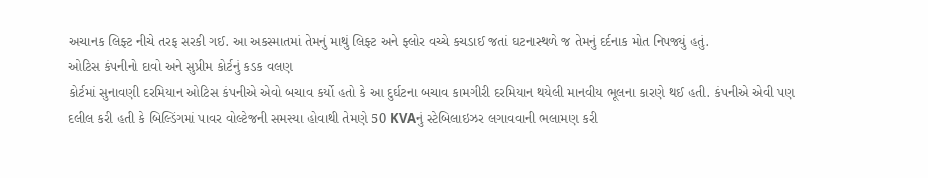અચાનક લિફ્ટ નીચે તરફ સરકી ગઈ. આ અકસ્માતમાં તેમનું માથું લિફ્ટ અને ફ્લોર વચ્ચે કચડાઈ જતાં ઘટનાસ્થળે જ તેમનું દર્દનાક મોત નિપજ્યું હતું.
ઓટિસ કંપનીનો દાવો અને સુપ્રીમ કોર્ટનું કડક વલણ
કોર્ટમાં સુનાવણી દરમિયાન ઓટિસ કંપનીએ એવો બચાવ કર્યો હતો કે આ દુર્ઘટના બચાવ કામગીરી દરમિયાન થયેલી માનવીય ભૂલના કારણે થઈ હતી. કંપનીએ એવી પણ દલીલ કરી હતી કે બિલ્ડિંગમાં પાવર વોલ્ટેજની સમસ્યા હોવાથી તેમણે 50 KVAનું સ્ટેબિલાઇઝર લગાવવાની ભલામણ કરી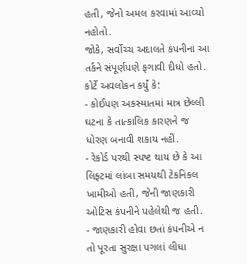હતી, જેનો અમલ કરવામાં આવ્યો નહોતો.
જોકે, સર્વોચ્ચ અદાલતે કંપનીના આ તર્કને સંપૂર્ણપણે ફગાવી દીધો હતો. કોર્ટે અવલોકન કર્યું કે:
- કોઈપણ અકસ્માતમાં માત્ર છેલ્લી ઘટના કે તાત્કાલિક કારણને જ ધોરણ બનાવી શકાય નહીં.
- રેકોર્ડ પરથી સ્પષ્ટ થાય છે કે આ લિફ્ટમાં લાંબા સમયથી ટેકનિકલ ખામીઓ હતી, જેની જાણકારી ઓટિસ કંપનીને પહેલેથી જ હતી.
- જાણકારી હોવા છતાં કંપનીએ ન તો પૂરતા સુરક્ષા પગલાં લીધા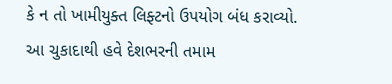કે ન તો ખામીયુક્ત લિફ્ટનો ઉપયોગ બંધ કરાવ્યો.
આ ચુકાદાથી હવે દેશભરની તમામ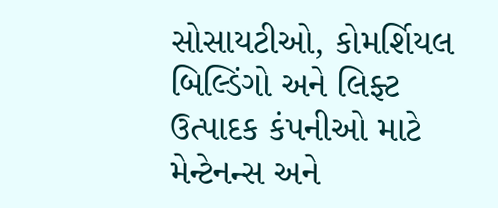સોસાયટીઓ, કોમર્શિયલ બિલ્ડિંગો અને લિફ્ટ ઉત્પાદક કંપનીઓ માટે મેન્ટેનન્સ અને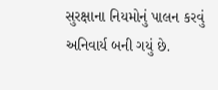સુરક્ષાના નિયમોનું પાલન કરવું અનિવાર્ય બની ગયું છે.